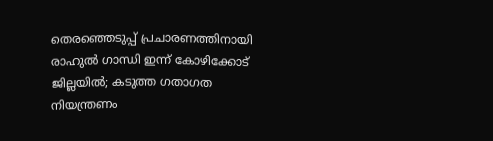തെരഞ്ഞെടുപ്പ് പ്രചാരണത്തിനായി രാഹുല്‍ ഗാന്ധി ഇന്ന് കോഴിക്കോട് ജില്ലയില്‍; കടുത്ത ഗതാഗത നിയന്ത്രണം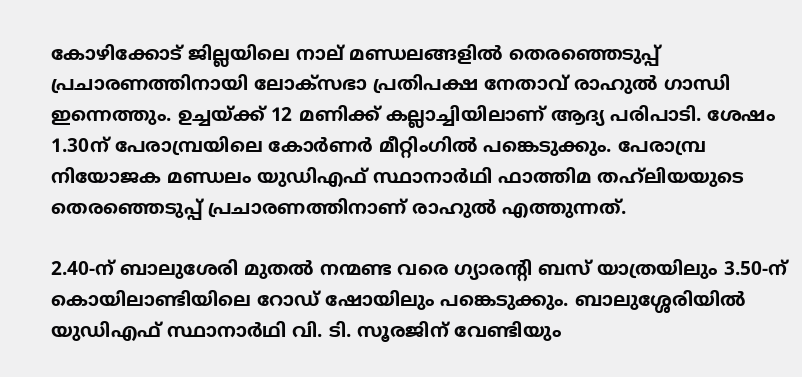കോഴിക്കോട് ജില്ലയിലെ നാല് മണ്ഡലങ്ങളില്‍ തെരഞ്ഞെടുപ്പ് പ്രചാരണത്തിനായി ലോക്‌സഭാ പ്രതിപക്ഷ നേതാവ് രാഹുല്‍ ഗാന്ധി ഇന്നെത്തും. ഉച്ചയ്ക്ക് 12 മണിക്ക് കല്ലാച്ചിയിലാണ് ആദ്യ പരിപാടി. ശേഷം 1.30ന് പേരാമ്പ്രയിലെ കോര്‍ണര്‍ മീറ്റിംഗില്‍ പങ്കെടുക്കും. പേരാമ്പ്ര നിയോജക മണ്ഡലം യുഡിഎഫ് സ്ഥാനാർഥി ഫാത്തിമ തഹ്‌ലിയയുടെ തെരഞ്ഞെടുപ്പ് പ്രചാരണത്തിനാണ് രാഹുൽ എത്തുന്നത്.

2.40-ന് ബാലുശേരി മുതല്‍ നന്മണ്ട വരെ ഗ്യാരന്റി ബസ് യാത്രയിലും 3.50-ന് കൊയിലാണ്ടിയിലെ റോഡ് ഷോയിലും പങ്കെടുക്കും. ബാലുശ്ശേരിയിൽ യുഡിഎഫ് സ്ഥാനാർഥി വി. ടി. സൂരജിന് വേണ്ടിയും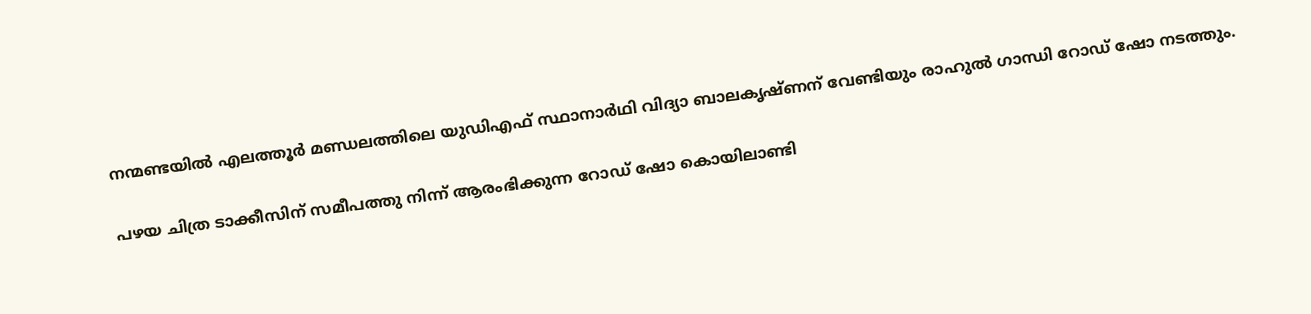നന്മണ്ടയിൽ എലത്തൂർ മണ്ഡലത്തിലെ യുഡിഎഫ് സ്ഥാനാർഥി വിദ്യാ ബാലകൃഷ്ണന് വേണ്ടിയും രാഹുൽ ഗാന്ധി റോഡ് ഷോ നടത്തും.

പഴയ ചിത്ര ടാക്കീസിന് സമീപത്തു നിന്ന് ആരംഭിക്കുന്ന റോഡ് ഷോ കൊയിലാണ്ടി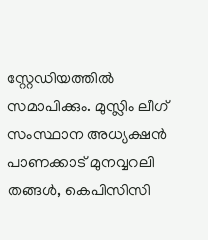സ്റ്റേഡിയത്തില്‍ സമാപിക്കും. മുസ്ലിം ലീഗ് സംസ്ഥാന അധ്യക്ഷന്‍ പാണക്കാട് മുനവ്വറലി തങ്ങള്‍, കെപിസിസി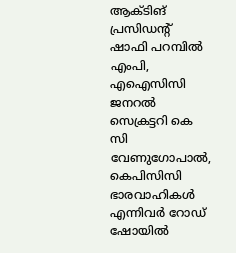ആക്ടിങ് പ്രസിഡന്റ് ഷാഫി പറമ്പില്‍ എംപി, എഐസിസി ജനറല്‍ സെക്രട്ടറി കെ സി വേണുഗോപാല്‍, കെപിസിസി ഭാരവാഹികള്‍ എന്നിവര്‍ റോഡ് ഷോയില്‍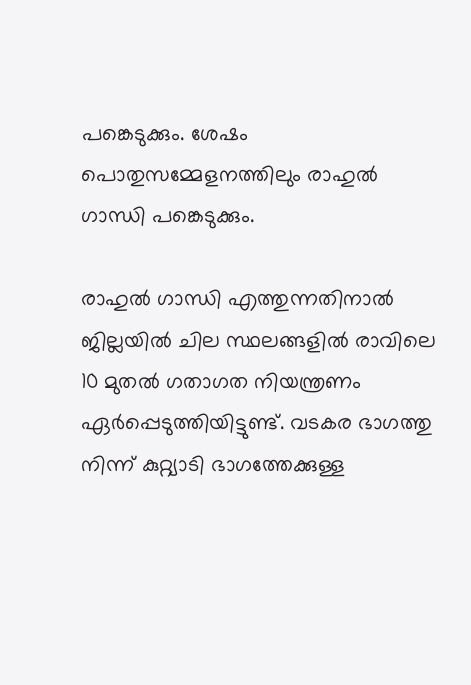പങ്കെടുക്കും. ശേഷം പൊതുസമ്മേളനത്തിലും രാഹുല്‍ ഗാന്ധി പങ്കെടുക്കും.

രാഹുല്‍ ഗാന്ധി എത്തുന്നതിനാല്‍ ജില്ലയില്‍ ചില സ്ഥലങ്ങളില്‍ രാവിലെ 10 മുതൽ ഗതാഗത നിയന്ത്രണം ഏര്‍പ്പെടുത്തിയിട്ടുണ്ട്. വടകര ഭാഗത്തു നിന്ന് കുറ്റ്യാടി ഭാഗത്തേക്കുള്ള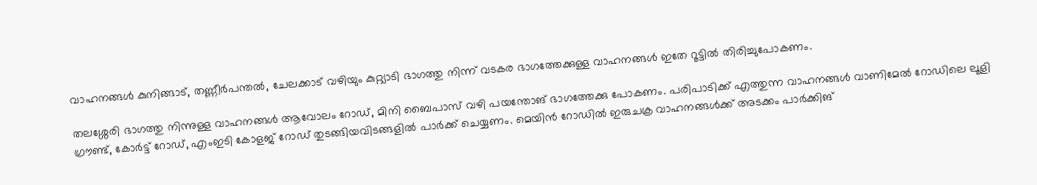വാഹനങ്ങള്‍ കുനിങ്ങാട്, തണ്ണീര്‍പന്തല്‍, ചേലക്കാട് വഴിയും കുറ്റ്യാടി ഭാഗത്തു നിന്ന് വടകര ഭാഗത്തേക്കുള്ള വാഹനങ്ങള്‍ ഇതേ റൂട്ടില്‍ തിരിച്ചുപോകണം.

തലശ്ശേരി ഭാഗത്തു നിന്നുള്ള വാഹനങ്ങള്‍ ആവോലം റോഡ്, മിനി ബൈപാസ് വഴി പയന്തോങ് ഭാഗത്തേക്കു പോകണം. പരിപാടിക്ക് എത്തുന്ന വാഹനങ്ങള്‍ വാണിമേല്‍ റോഡിലെ ലൂളി ഗ്രൗണ്ട്, കോര്‍ട്ട് റോഡ്, എംഇടി കോളജ് റോഡ് തുടങ്ങിയവിടങ്ങളില്‍ പാര്‍ക്ക് ചെയ്യണം. മെയിന്‍ റോഡില്‍ ഇരുചക്ര വാഹനങ്ങള്‍ക്ക് അടക്കം പാര്‍ക്കിങ്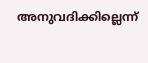അനുവദിക്കില്ലെന്ന്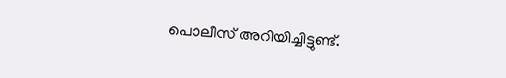പൊലീസ് അറിയിച്ചിട്ടുണ്ട്.